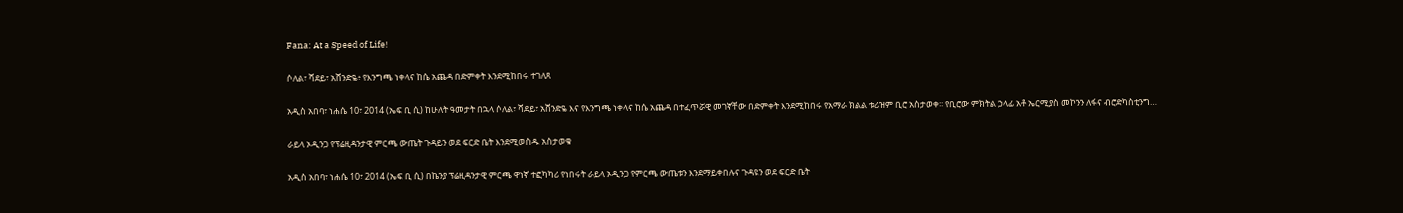Fana: At a Speed of Life!

ሶለል፣ ሻደይ፣ አሸንድዬ፥ የእንግጫ ነቀላና ከሴ አጨዳ በድምቀት እንደሚከበሩ ተገለጸ

አዲስ አበባ፣ ነሐሴ 10፣ 2014 (ኤፍ ቢ ሲ) ከሁለት ዓመታት በኋላ ሶለል፣ ሻደይ፣ አሸንድዬ እና የእንግጫ ነቀላና ከሴ አጨዳ በተፈጥሯዊ መገኛቸው በድምቀት እንደሚከበሩ የአማራ ክልል ቱሪዝም ቢሮ አስታወቀ፡፡ የቢሮው ምክትል ኃላፊ አቶ ኤርሚያስ መኮንን ለፋና ብሮድካስቲንግ…

ራይላ ኦዲንጋ የፕሬዚዳንታዊ ምርጫ ውጤት ጉዳይን ወደ ፍርድ ቤት እንደሚወስዱ አስታወቁ

አዲስ አበባ፣ ነሐሴ 10፣ 2014 (ኤፍ ቢ ሲ) በኬንያ ፕሬዚዳንታዊ ምርጫ ዋነኛ ተፎካካሪ የነበሩት ራይላ ኦዲንጋ የምርጫ ውጤቱን እንደማይቀበሉና ጉዳዩን ወደ ፍርድ ቤት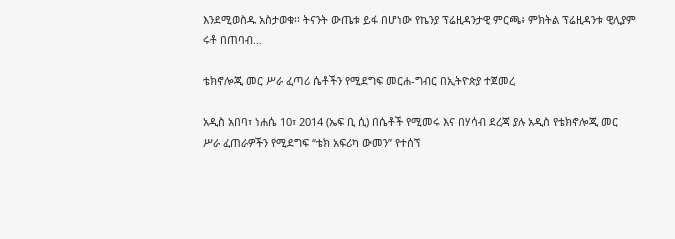እንደሚወስዱ አስታወቁ፡፡ ትናንት ውጤቱ ይፋ በሆነው የኬንያ ፕሬዚዳንታዊ ምርጫ፥ ምክትል ፕሬዚዳንቱ ዊሊያም ሩቶ በጠባብ…

ቴክኖሎጂ መር ሥራ ፈጣሪ ሴቶችን የሚደግፍ መርሐ-ግብር በኢትዮጵያ ተጀመረ

አዲስ አበባ፣ ነሐሴ 10፣ 2014 (ኤፍ ቢ ሲ) በሴቶች የሚመሩ እና በሃሳብ ደረጃ ያሉ አዲስ የቴክኖሎጂ መር ሥራ ፈጠራዎችን የሚደግፍ “ቴክ አፍሪካ ውመን” የተሰኘ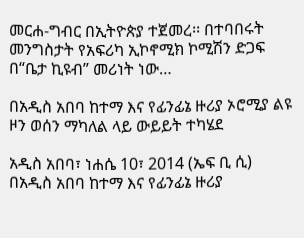መርሐ-ግብር በኢትዮጵያ ተጀመረ፡፡ በተባበሩት መንግስታት የአፍሪካ ኢኮኖሚክ ኮሚሽን ድጋፍ በ“ቤታ ኪዩብ” መሪነት ነው…

በአዲስ አበባ ከተማ እና የፊንፊኔ ዙሪያ ኦሮሚያ ልዩ ዞን ወሰን ማካለል ላይ ውይይት ተካሄደ

አዲስ አበባ፣ ነሐሴ 10፣ 2014 (ኤፍ ቢ ሲ) በአዲስ አበባ ከተማ እና የፊንፊኔ ዙሪያ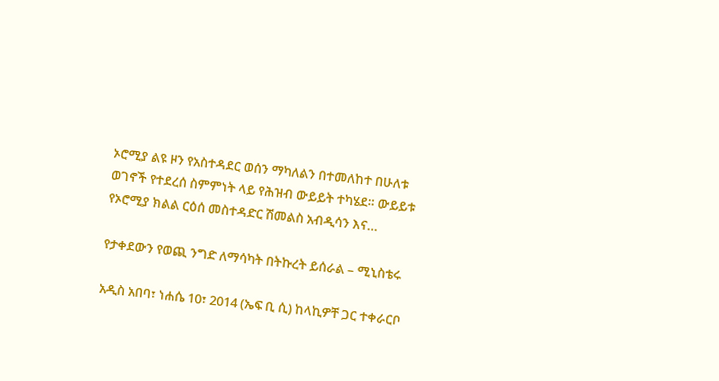ኦሮሚያ ልዩ ዞን የአስተዳደር ወሰን ማካለልን በተመለከተ በሁለቱ ወገኖች የተደረሰ ስምምነት ላይ የሕዝብ ውይይት ተካሄደ። ውይይቱ የኦሮሚያ ክልል ርዕሰ መስተዳድር ሽመልስ አብዲሳን እና…

የታቀደውን የወጪ ንግድ ለማሳካት በትኩረት ይሰራል – ሚኒስቴሩ

አዲስ አበባ፣ ነሐሴ 10፣ 2014 (ኤፍ ቢ ሲ) ከላኪዎቸ ጋር ተቀራርቦ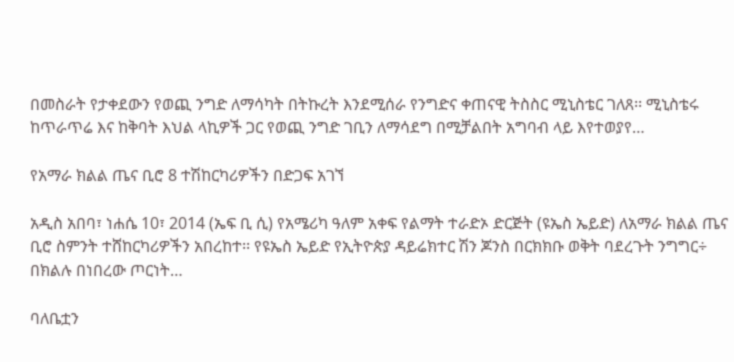በመስራት የታቀደውን የወጪ ንግድ ለማሳካት በትኩረት እንደሚሰራ የንግድና ቀጠናዊ ትስስር ሚኒስቴር ገለጸ፡፡ ሚኒስቴሩ ከጥራጥሬ እና ከቅባት እህል ላኪዎች ጋር የወጪ ንግድ ገቢን ለማሳደግ በሚቻልበት አግባብ ላይ እየተወያየ…

የአማራ ክልል ጤና ቢሮ 8 ተሽከርካሪዎችን በድጋፍ አገኘ

አዲስ አበባ፣ ነሐሴ 10፣ 2014 (ኤፍ ቢ ሲ) የአሜሪካ ዓለም አቀፍ የልማት ተራድኦ ድርጅት (ዩኤስ ኤይድ) ለአማራ ክልል ጤና ቢሮ ስምንት ተሸከርካሪዎችን አበረከተ፡፡ የዩኤስ ኤይድ የኢትዮጵያ ዳይሬክተር ሽን ጆንስ በርክክቡ ወቅት ባደረጉት ንግግር÷ በክልሉ በነበረው ጦርነት…

ባለቤቷን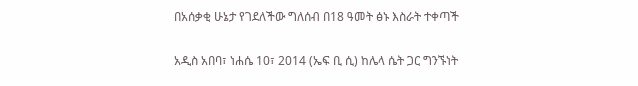በአሰቃቂ ሁኔታ የገደለችው ግለሰብ በ18 ዓመት ፅኑ እስራት ተቀጣች

አዲስ አበባ፣ ነሐሴ 10፣ 2014 (ኤፍ ቢ ሲ) ከሌላ ሴት ጋር ግንኙነት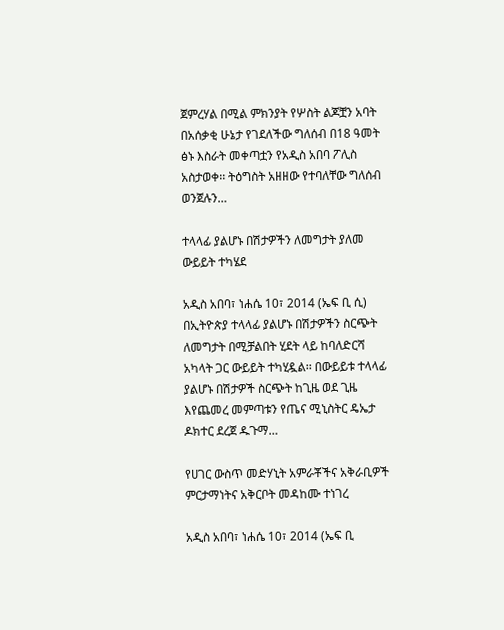ጀምረሃል በሚል ምክንያት የሦስት ልጆቿን አባት በአሰቃቂ ሁኔታ የገደለችው ግለሰብ በ18 ዓመት ፅኑ እስራት መቀጣቷን የአዲስ አበባ ፖሊስ አስታወቀ፡፡ ትዕግስት አዘዘው የተባለቸው ግለሰብ ወንጀሉን…

ተላላፊ ያልሆኑ በሽታዎችን ለመግታት ያለመ ውይይት ተካሄደ

አዲስ አበባ፣ ነሐሴ 10፣ 2014 (ኤፍ ቢ ሲ) በኢትዮጵያ ተላላፊ ያልሆኑ በሽታዎችን ስርጭት ለመግታት በሚቻልበት ሂደት ላይ ከባለድርሻ አካላት ጋር ውይይት ተካሂዷል፡፡ በውይይቱ ተላላፊ ያልሆኑ በሽታዎች ስርጭት ከጊዜ ወደ ጊዜ እየጨመረ መምጣቱን የጤና ሚኒስትር ዴኤታ ዶክተር ደረጀ ዱጉማ…

የሀገር ውስጥ መድሃኒት አምራቾችና አቅራቢዎች ምርታማነትና አቅርቦት መዳከሙ ተነገረ

አዲስ አበባ፣ ነሐሴ 10፣ 2014 (ኤፍ ቢ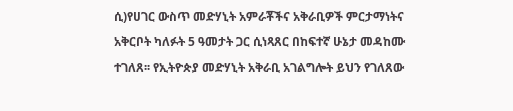ሲ)የሀገር ውስጥ መድሃኒት አምራቾችና አቅራቢዎች ምርታማነትና አቅርቦት ካለፉት 5 ዓመታት ጋር ሲነጻጸር በከፍተኛ ሁኔታ መዳከሙ ተገለጸ፡፡ የኢትዮጵያ መድሃኒት አቅራቢ አገልግሎት ይህን የገለጸው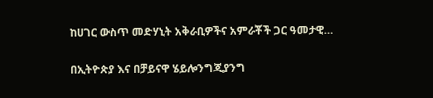ከሀገር ውስጥ መድሃኒት አቅራቢዎችና አምራቾች ጋር ዓመታዊ…

በኢትዮጵያ እና በቻይናዋ ሄይሎንግጂያንግ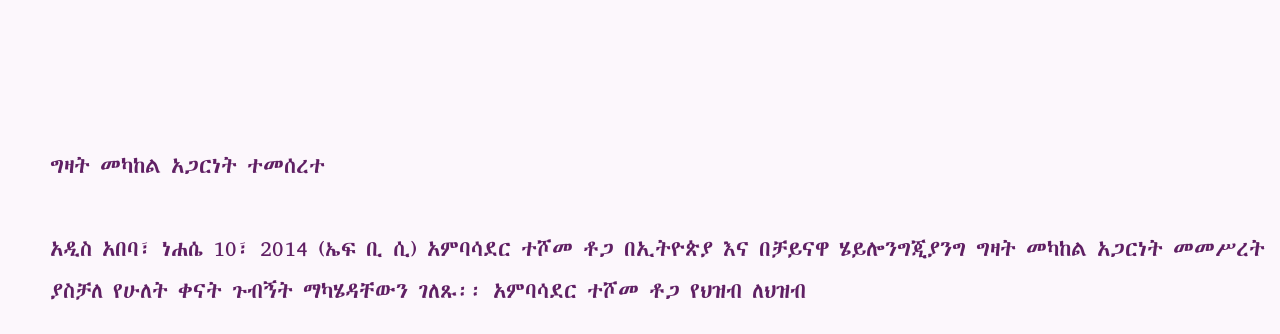ግዛት መካከል አጋርነት ተመሰረተ

አዲስ አበባ፣ ነሐሴ 10፣ 2014 (ኤፍ ቢ ሲ) አምባሳደር ተሾመ ቶጋ በኢትዮጵያ እና በቻይናዋ ሄይሎንግጂያንግ ግዛት መካከል አጋርነት መመሥረት ያስቻለ የሁለት ቀናት ጉብኝት ማካሄዳቸውን ገለጹ፡፡ አምባሳደር ተሾመ ቶጋ የህዝብ ለህዝብ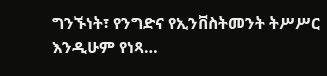ግንኙነት፣ የንግድና የኢንቨስትመንት ትሥሥር እንዲሁም የነጻ…